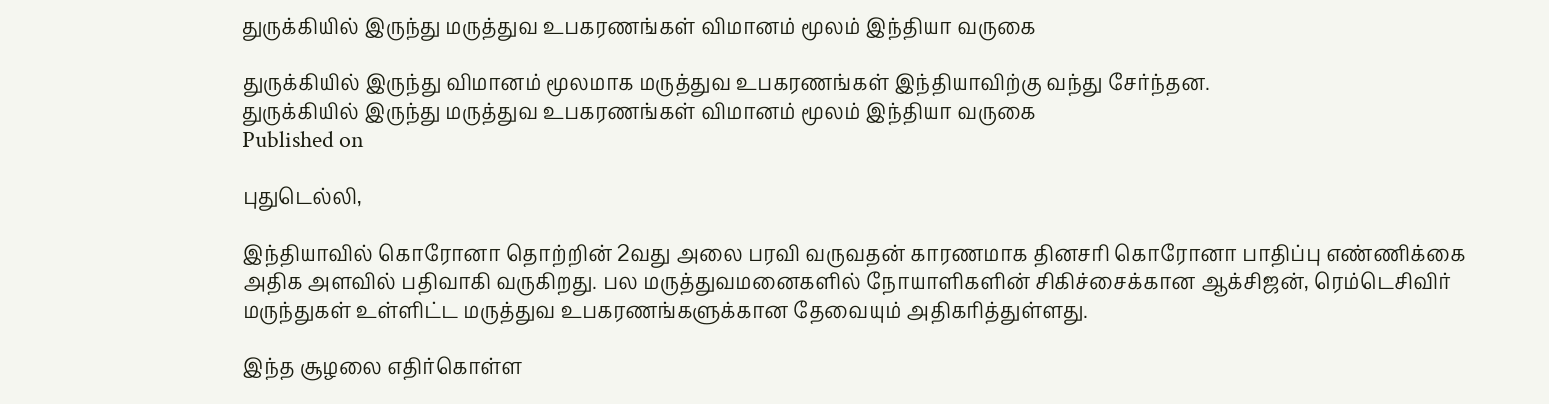துருக்கியில் இருந்து மருத்துவ உபகரணங்கள் விமானம் மூலம் இந்தியா வருகை

துருக்கியில் இருந்து விமானம் மூலமாக மருத்துவ உபகரணங்கள் இந்தியாவிற்கு வந்து சேர்ந்தன.
துருக்கியில் இருந்து மருத்துவ உபகரணங்கள் விமானம் மூலம் இந்தியா வருகை
Published on

புதுடெல்லி,

இந்தியாவில் கொரோனா தொற்றின் 2வது அலை பரவி வருவதன் காரணமாக தினசரி கொரோனா பாதிப்பு எண்ணிக்கை அதிக அளவில் பதிவாகி வருகிறது. பல மருத்துவமனைகளில் நோயாளிகளின் சிகிச்சைக்கான ஆக்சிஜன், ரெம்டெசிவிர் மருந்துகள் உள்ளிட்ட மருத்துவ உபகரணங்களுக்கான தேவையும் அதிகரித்துள்ளது.

இந்த சூழலை எதிர்கொள்ள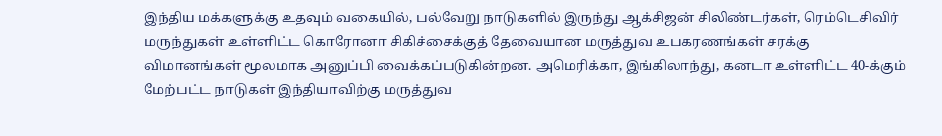இந்திய மக்களுக்கு உதவும் வகையில், பல்வேறு நாடுகளில் இருந்து ஆக்சிஜன் சிலிண்டர்கள், ரெம்டெசிவிர் மருந்துகள் உள்ளிட்ட கொரோனா சிகிச்சைக்குத் தேவையான மருத்துவ உபகரணங்கள் சரக்கு விமானங்கள் மூலமாக அனுப்பி வைக்கப்படுகின்றன. அமெரிக்கா, இங்கிலாந்து, கனடா உள்ளிட்ட 40-க்கும் மேற்பட்ட நாடுகள் இந்தியாவிற்கு மருத்துவ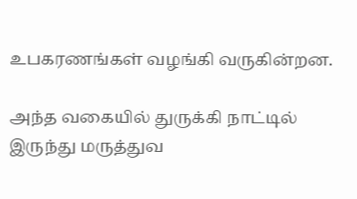உபகரணங்கள் வழங்கி வருகின்றன.

அந்த வகையில் துருக்கி நாட்டில் இருந்து மருத்துவ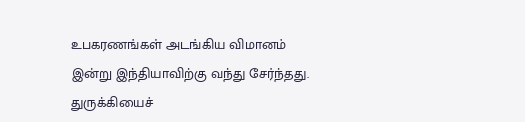உபகரணங்கள் அடங்கிய விமானம் இன்று இந்தியாவிற்கு வந்து சேர்ந்தது. துருக்கியைச்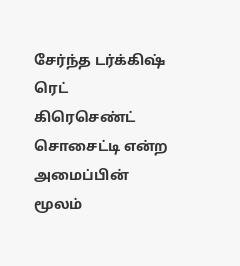சேர்ந்த டர்க்கிஷ் ரெட் கிரெசெண்ட் சொசைட்டி என்ற அமைப்பின் மூலம்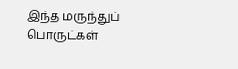இந்த மருந்துப் பொருட்கள்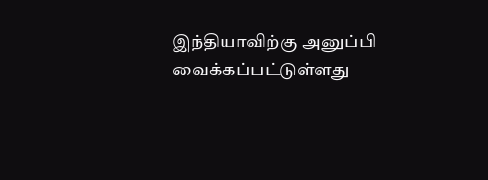இந்தியாவிற்கு அனுப்பி வைக்கப்பட்டுள்ளது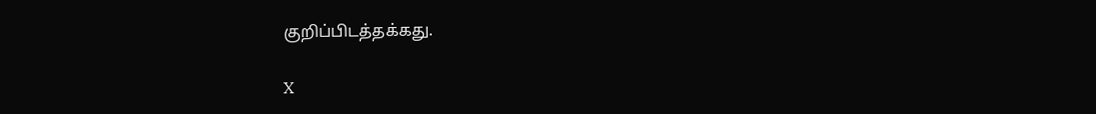குறிப்பிடத்தக்கது.

X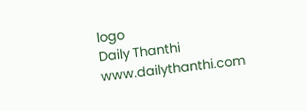logo
Daily Thanthi
www.dailythanthi.com